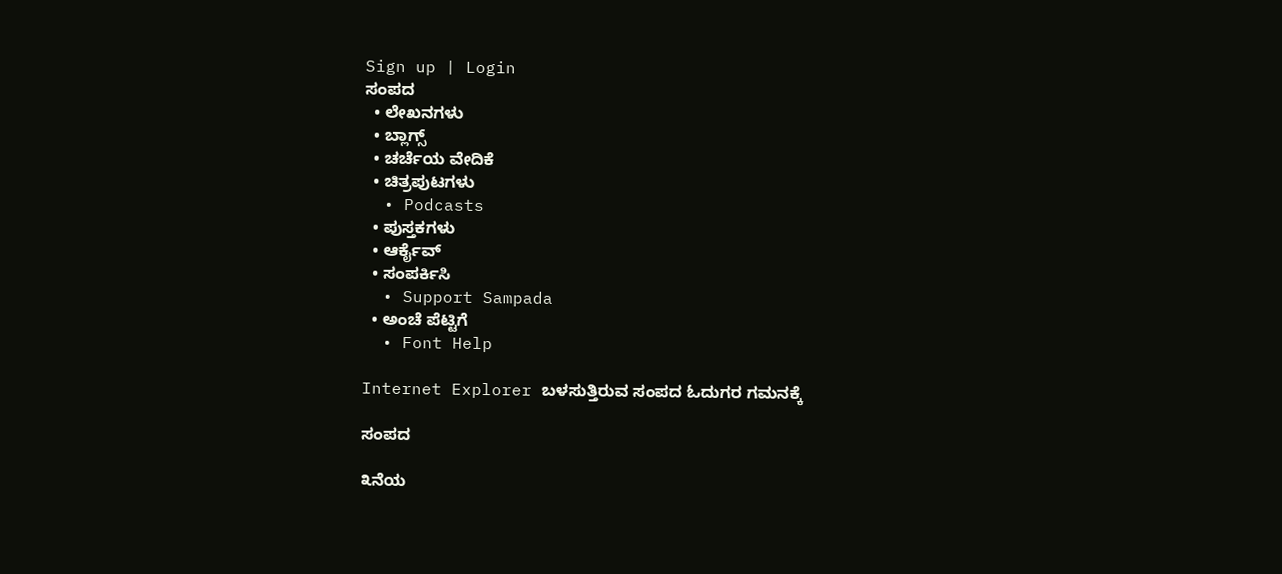Sign up | Login
ಸಂಪದ
  • ಲೇಖನಗಳು
  • ಬ್ಲಾಗ್ಸ್
  • ಚರ್ಚೆಯ ವೇದಿಕೆ
  • ಚಿತ್ರಪುಟಗಳು
  • Podcasts
  • ಪುಸ್ತಕಗಳು
  • ಆರ್ಕೈವ್
  • ಸಂಪರ್ಕಿಸಿ
  • Support Sampada
  • ಅಂಚೆ ಪೆಟ್ಟಿಗೆ
  • Font Help

Internet Explorer ಬಳಸುತ್ತಿರುವ ಸಂಪದ ಓದುಗರ ಗಮನಕ್ಕೆ

ಸಂಪದ

೩ನೆಯ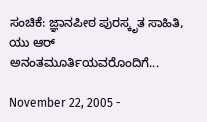ಸಂಚಿಕೆ: ಜ್ಞಾನಪೀಠ ಪುರಸ್ಕೃತ ಸಾಹಿತಿ, ಯು ಆರ್ ಅನಂತಮೂರ್ತಿಯವರೊಂದಿಗೆ...

November 22, 2005 -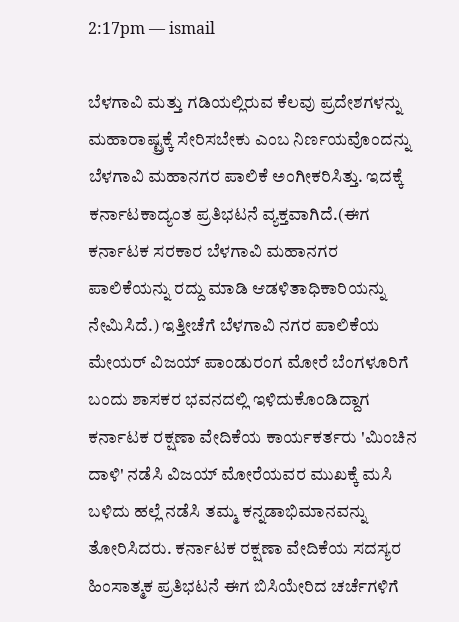2:17pm — ismail

ಬೆಳಗಾವಿ ಮತ್ತು ಗಡಿಯಲ್ಲಿರುವ ಕೆಲವು ಪ್ರದೇಶಗಳನ್ನು ಮಹಾರಾಷ್ಟ್ರಕ್ಕೆ ಸೇರಿಸಬೇಕು ಎಂಬ ನಿರ್ಣಯವೊಂದನ್ನು ಬೆಳಗಾವಿ ಮಹಾನಗರ ಪಾಲಿಕೆ ಅಂಗೀಕರಿಸಿತ್ತು. ಇದಕ್ಕೆ ಕರ್ನಾಟಕಾದ್ಯಂತ ಪ್ರತಿಭಟನೆ ವ್ಯಕ್ತವಾಗಿದೆ.(ಈಗ ಕರ್ನಾಟಕ ಸರಕಾರ ಬೆಳಗಾವಿ ಮಹಾನಗರ ಪಾಲಿಕೆಯನ್ನು ರದ್ದು ಮಾಡಿ ಆಡಳಿತಾಧಿಕಾರಿಯನ್ನು ನೇಮಿಸಿದೆ.) ಇತ್ತೀಚೆಗೆ ಬೆಳಗಾವಿ ನಗರ ಪಾಲಿಕೆಯ ಮೇಯರ್ ವಿಜಯ್ ಪಾಂಡುರಂಗ ಮೋರೆ ಬೆಂಗಳೂರಿಗೆ ಬಂದು ಶಾಸಕರ ಭವನದಲ್ಲಿ ಇಳಿದುಕೊಂಡಿದ್ದಾಗ ಕರ್ನಾಟಕ ರಕ್ಷಣಾ ವೇದಿಕೆಯ ಕಾರ್ಯಕರ್ತರು 'ಮಿಂಚಿನ ದಾಳಿ' ನಡೆಸಿ ವಿಜಯ್ ಮೋರೆಯವರ ಮುಖಕ್ಕೆ ಮಸಿ ಬಳಿದು ಹಲ್ಲೆ ನಡೆಸಿ ತಮ್ಮ ಕನ್ನಡಾಭಿಮಾನವನ್ನು ತೋರಿಸಿದರು. ಕರ್ನಾಟಕ ರಕ್ಷಣಾ ವೇದಿಕೆಯ ಸದಸ್ಯರ ಹಿಂಸಾತ್ಮಕ ಪ್ರತಿಭಟನೆ ಈಗ ಬಿಸಿಯೇರಿದ ಚರ್ಚೆಗಳಿಗೆ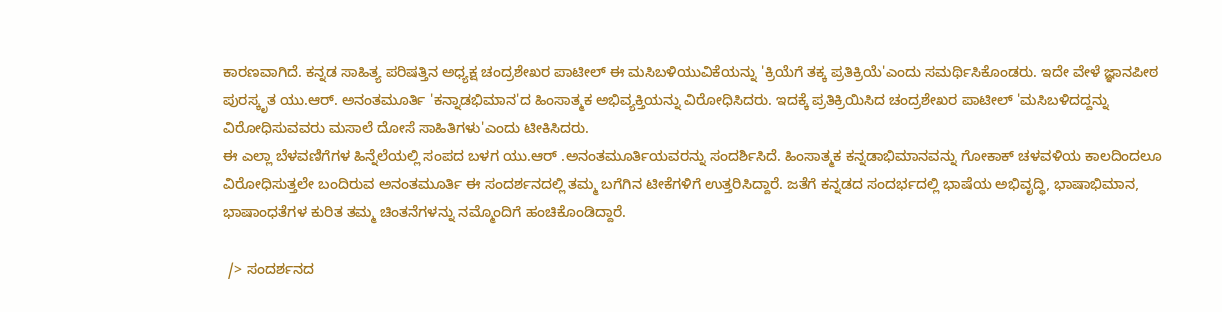ಕಾರಣವಾಗಿದೆ. ಕನ್ನಡ ಸಾಹಿತ್ಯ ಪರಿಷತ್ತಿನ ಅಧ್ಯಕ್ಷ ಚಂದ್ರಶೇಖರ ಪಾಟೀಲ್ ಈ ಮಸಿಬಳಿಯುವಿಕೆಯನ್ನು 'ಕ್ರಿಯೆಗೆ ತಕ್ಕ ಪ್ರತಿಕ್ರಿಯೆ'ಎಂದು ಸಮರ್ಥಿಸಿಕೊಂಡರು. ಇದೇ ವೇಳೆ ಜ್ಞಾನಪೀಠ ಪುರಸ್ಕೃತ ಯು.ಆರ್. ಅನಂತಮೂರ್ತಿ 'ಕನ್ನಾಡಭಿಮಾನ'ದ ಹಿಂಸಾತ್ಮಕ ಅಭಿವ್ಯಕ್ತಿಯನ್ನು ವಿರೋಧಿಸಿದರು. ಇದಕ್ಕೆ ಪ್ರತಿಕ್ರಿಯಿಸಿದ ಚಂದ್ರಶೇಖರ ಪಾಟೀಲ್ 'ಮಸಿಬಳಿದದ್ದನ್ನು ವಿರೋಧಿಸುವವರು ಮಸಾಲೆ ದೋಸೆ ಸಾಹಿತಿಗಳು'ಎಂದು ಟೀಕಿಸಿದರು.
ಈ ಎಲ್ಲಾ ಬೆಳವಣಿಗೆಗಳ ಹಿನ್ನೆಲೆಯಲ್ಲಿ ಸಂಪದ ಬಳಗ ಯು.ಆರ್ .ಅನಂತಮೂರ್ತಿಯವರನ್ನು ಸಂದರ್ಶಿಸಿದೆ. ಹಿಂಸಾತ್ಮಕ ಕನ್ನಡಾಭಿಮಾನವನ್ನು ಗೋಕಾಕ್ ಚಳವಳಿಯ ಕಾಲದಿಂದಲೂ ವಿರೋಧಿಸುತ್ತಲೇ ಬಂದಿರುವ ಅನಂತಮೂರ್ತಿ ಈ ಸಂದರ್ಶನದಲ್ಲಿ ತಮ್ಮ ಬಗೆಗಿನ ಟೀಕೆಗಳಿಗೆ ಉತ್ತರಿಸಿದ್ದಾರೆ. ಜತೆಗೆ ಕನ್ನಡದ ಸಂದರ್ಭದಲ್ಲಿ ಭಾಷೆಯ ಅಭಿವೃದ್ಧಿ, ಭಾಷಾಭಿಮಾನ, ಭಾಷಾಂಧತೆಗಳ ಕುರಿತ ತಮ್ಮ ಚಿಂತನೆಗಳನ್ನು ನಮ್ಮೊಂದಿಗೆ ಹಂಚಿಕೊಂಡಿದ್ದಾರೆ.

 /> ಸಂದರ್ಶನದ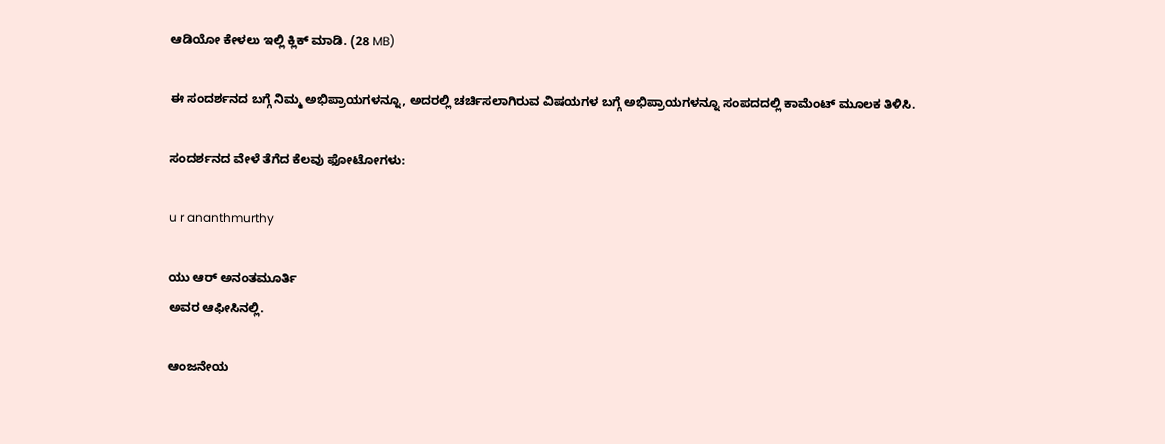ಆಡಿಯೋ ಕೇಳಲು ಇಲ್ಲಿ ಕ್ಲಿಕ್ ಮಾಡಿ. (28 MB)

ಈ ಸಂದರ್ಶನದ ಬಗ್ಗೆ ನಿಮ್ಮ ಅಭಿಪ್ರಾಯಗಳನ್ನೂ, ಅದರಲ್ಲಿ ಚರ್ಚಿಸಲಾಗಿರುವ ವಿಷಯಗಳ ಬಗ್ಗೆ ಅಭಿಪ್ರಾಯಗಳನ್ನೂ‌ ಸಂಪದದಲ್ಲಿ ಕಾಮೆಂಟ್ ಮೂಲಕ ತಿಳಿಸಿ.

ಸಂದರ್ಶನದ ವೇಳೆ ತೆಗೆದ ಕೆಲವು ಫೋಟೋಗಳು:

u r ananthmurthy

ಯು ಆರ್ ಅನಂತಮೂರ್ತಿ
ಅವರ ಆಫೀಸಿನಲ್ಲಿ.

ಆಂಜನೇಯ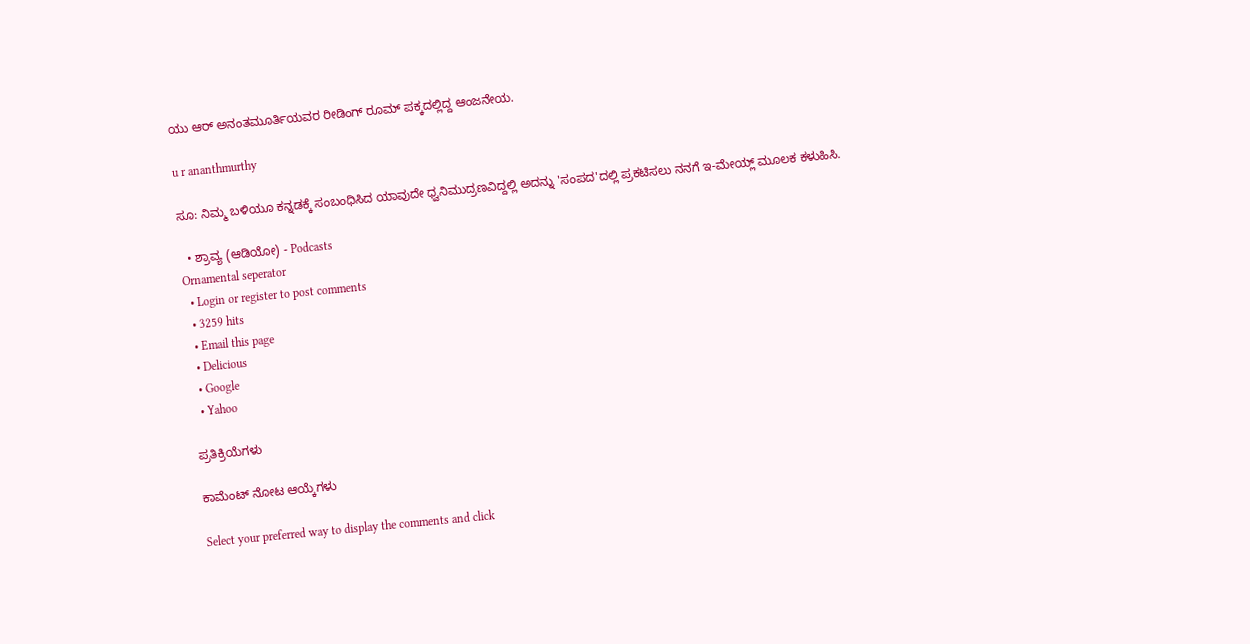ಯು ಆರ್ ಅನಂತಮೂರ್ತಿಯವರ ರೀಡಿಂಗ್ ರೂಮ್ ಪಕ್ಕದಲ್ಲಿದ್ದ ಆಂಜನೇಯ.

u r ananthmurthy

ಸೂ: ನಿಮ್ಮ ಬಳಿಯೂ ಕನ್ನಡಕ್ಕೆ ಸಂಬಂಧಿಸಿದ ಯಾವುದೇ ಧ್ವನಿಮುದ್ರಣವಿದ್ದಲ್ಲಿ ಅದನ್ನು 'ಸಂಪದ'ದಲ್ಲಿ ಪ್ರಕಟಿಸಲು ನನಗೆ ಇ-ಮೇಯ್ಲ್ ಮೂಲಕ ಕಳುಹಿಸಿ.

  • ಶ್ರಾವ್ಯ (ಆಡಿಯೋ) - Podcasts
Ornamental seperator
  • Login or register to post comments
  • 3259 hits
  • Email this page
  • Delicious
  • Google
  • Yahoo

ಪ್ರತಿಕ್ರಿಯೆಗಳು

ಕಾಮೆಂಟ್ ನೋಟ ಆಯ್ಕೆಗಳು

Select your preferred way to display the comments and click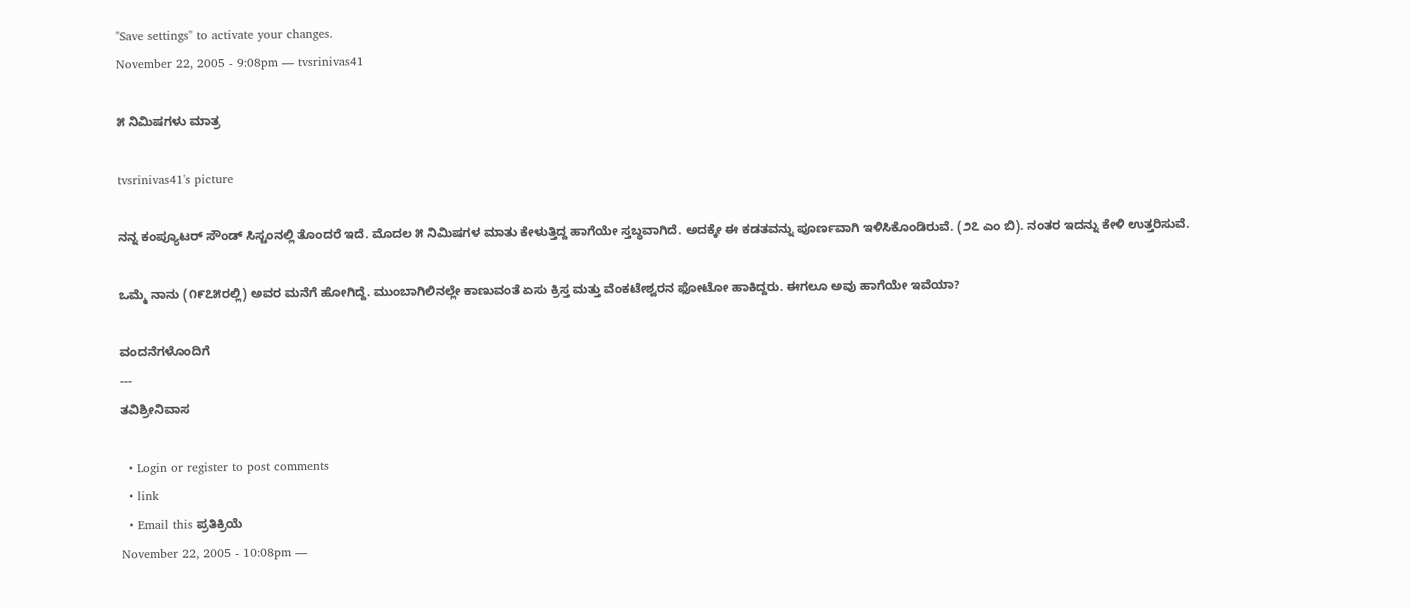"Save settings" to activate your changes.
November 22, 2005 - 9:08pm — tvsrinivas41

೫ ನಿಮಿಷಗಳು ಮಾತ್ರ

tvsrinivas41's picture

ನನ್ನ ಕಂಪ್ಯೂಟರ್ ಸೌಂಡ್ ಸಿಸ್ಟಂನಲ್ಲಿ ತೊಂದರೆ ಇದೆ. ಮೊದಲ ೫ ನಿಮಿಷಗಳ ಮಾತು ಕೇಳುತ್ತಿದ್ದ ಹಾಗೆಯೇ ಸ್ತಬ್ಧವಾಗಿದೆ. ಅದಕ್ಕೇ ಈ ಕಡತವನ್ನು ಪೂರ್ಣವಾಗಿ ಇಳಿಸಿಕೊಂಡಿರುವೆ. (೨೭ ಎಂ ಬಿ). ನಂತರ ಇದನ್ನು ಕೇಳಿ ಉತ್ತರಿಸುವೆ.

ಒಮ್ಮೆ ನಾನು (೧೯೭೫ರಲ್ಲಿ) ಅವರ ಮನೆಗೆ ಹೋಗಿದ್ದೆ. ಮುಂಬಾಗಿಲಿನಲ್ಲೇ ಕಾಣುವಂತೆ ಏಸು ಕ್ರಿಸ್ತ ಮತ್ತು ವೆಂಕಟೇಶ್ವರನ ಫೋಟೋ ಹಾಕಿದ್ದರು. ಈಗಲೂ ಅವು ಹಾಗೆಯೇ ಇವೆಯಾ?

ವಂದನೆಗಳೊಂದಿಗೆ
---
ತವಿಶ್ರೀನಿವಾಸ

  • Login or register to post comments
  • link
  • Email this ಪ್ರತಿಕ್ರಿಯೆ
November 22, 2005 - 10:08pm —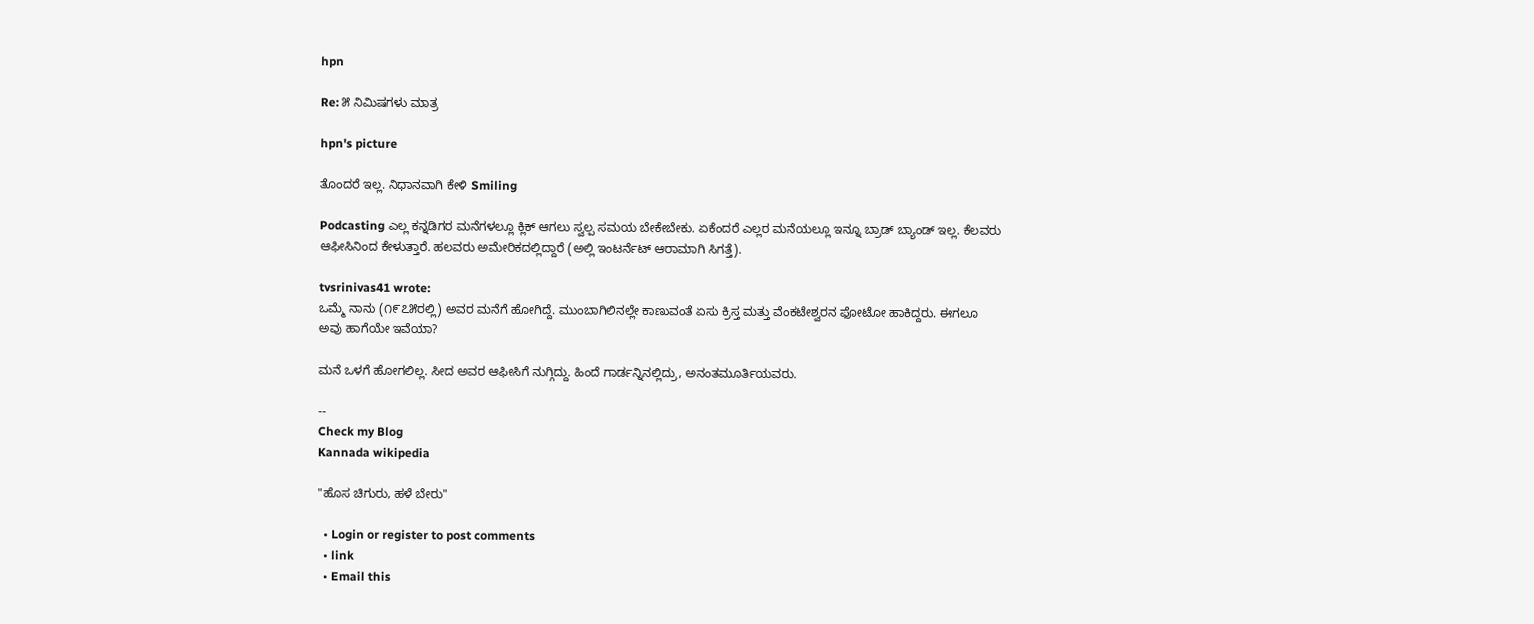hpn

Re: ೫ ನಿಮಿಷಗಳು ಮಾತ್ರ

hpn's picture

ತೊಂದರೆ ಇಲ್ಲ. ನಿಧಾನವಾಗಿ ಕೇಳಿ Smiling

Podcasting ಎಲ್ಲ ಕನ್ನಡಿಗರ ಮನೆಗಳಲ್ಲೂ ಕ್ಲಿಕ್ ಆಗಲು ಸ್ವಲ್ಪ ಸಮಯ ಬೇಕೇಬೇಕು. ಏಕೆಂದರೆ ಎಲ್ಲರ ಮನೆಯಲ್ಲೂ ಇನ್ನೂ ಬ್ರಾಡ್ ಬ್ಯಾಂಡ್ ಇಲ್ಲ. ಕೆಲವರು ಆಫೀಸಿನಿಂದ ಕೇಳುತ್ತಾರೆ. ಹಲವರು ಅಮೇರಿಕದಲ್ಲಿದ್ದಾರೆ (ಅಲ್ಲಿ ಇಂಟರ್ನೆಟ್ ಆರಾಮಾಗಿ ಸಿಗತ್ತೆ).

tvsrinivas41 wrote:
ಒಮ್ಮೆ ನಾನು (೧೯೭೫ರಲ್ಲಿ) ಅವರ ಮನೆಗೆ ಹೋಗಿದ್ದೆ. ಮುಂಬಾಗಿಲಿನಲ್ಲೇ ಕಾಣುವಂತೆ ಏಸು ಕ್ರಿಸ್ತ ಮತ್ತು ವೆಂಕಟೇಶ್ವರನ ಫೋಟೋ ಹಾಕಿದ್ದರು. ಈಗಲೂ ಅವು ಹಾಗೆಯೇ ಇವೆಯಾ?

ಮನೆ ಒಳಗೆ ಹೋಗಲಿಲ್ಲ. ಸೀದ ಅವರ ಆಫೀಸಿಗೆ ನುಗ್ಗಿದ್ದು. ಹಿಂದೆ ಗಾರ್ಡನ್ನಿನಲ್ಲಿದ್ರು, ಅನಂತಮೂರ್ತಿಯವರು.

--
Check my Blog
Kannada wikipedia

"ಹೊಸ ಚಿಗುರು, ಹಳೆ ಬೇರು"

  • Login or register to post comments
  • link
  • Email this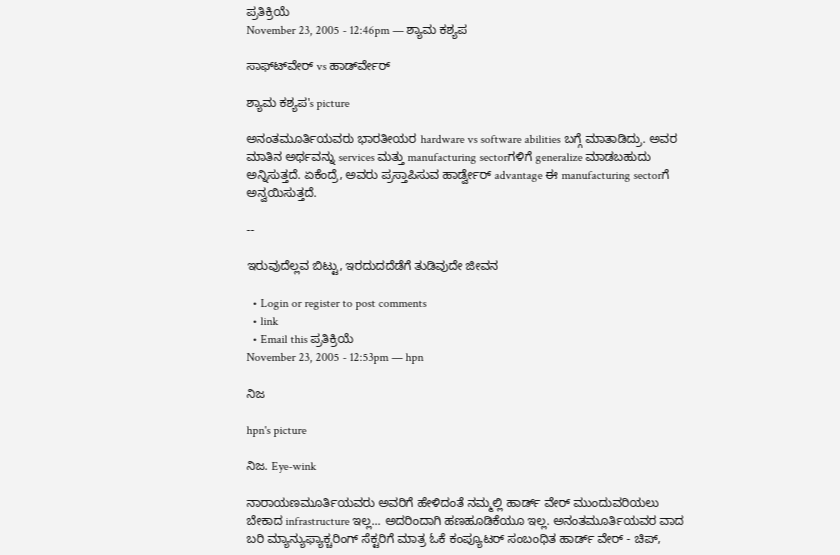ಪ್ರತಿಕ್ರಿಯೆ
November 23, 2005 - 12:46pm — ಶ್ಯಾಮ ಕಶ್ಯಪ

ಸಾಫ್ಟ್‍ವೇರ್ vs ಹಾರ್ಡ್‍ವೇರ್

ಶ್ಯಾಮ ಕಶ್ಯಪ's picture

ಅನಂತಮೂರ್ತಿಯವರು ಭಾರತೀಯರ hardware vs software abilities ಬಗ್ಗೆ ಮಾತಾಡಿದ್ರು. ಅವರ ಮಾತಿನ ಅರ್ಥವನ್ನು services ಮತ್ತು manufacturing sectorಗಳಿಗೆ generalize ಮಾಡಬಹುದು ಅನ್ನಿಸುತ್ತದೆ. ಏಕೆಂದ್ರೆ, ಅವರು ಪ್ರಸ್ತಾಪಿಸುವ ಹಾರ್ಡ್ವೇರ್ advantage ಈ manufacturing sectorಗೆ ಅನ್ವಯಿಸುತ್ತದೆ.

--

ಇರುವುದೆಲ್ಲವ ಬಿಟ್ಟು, ಇರದುದದೆಡೆಗೆ ತುಡಿವುದೇ ಜೀವನ

  • Login or register to post comments
  • link
  • Email this ಪ್ರತಿಕ್ರಿಯೆ
November 23, 2005 - 12:53pm — hpn

ನಿಜ

hpn's picture

ನಿಜ. Eye-wink

ನಾರಾಯಣಮೂರ್ತಿಯವರು ಅವರಿಗೆ ಹೇಳಿದಂತೆ ನಮ್ಮಲ್ಲಿ ಹಾರ್ಡ್ ವೇರ್ ಮುಂದುವರಿಯಲು ಬೇಕಾದ infrastructure ಇಲ್ಲ... ಅದರಿಂದಾಗಿ ಹಣಹೂಡಿಕೆಯೂ ಇಲ್ಲ. ಅನಂತಮೂರ್ತಿಯವರ ವಾದ ಬರಿ ಮ್ಯಾನ್ಯುಫ್ಯಾಕ್ಚರಿಂಗ್ ಸೆಕ್ಟರಿಗೆ ಮಾತ್ರ ಓಕೆ ಕಂಪ್ಯೂಟರ್ ಸಂಬಂಧಿತ ಹಾರ್ಡ್ ವೇರ್ - ಚಿಪ್,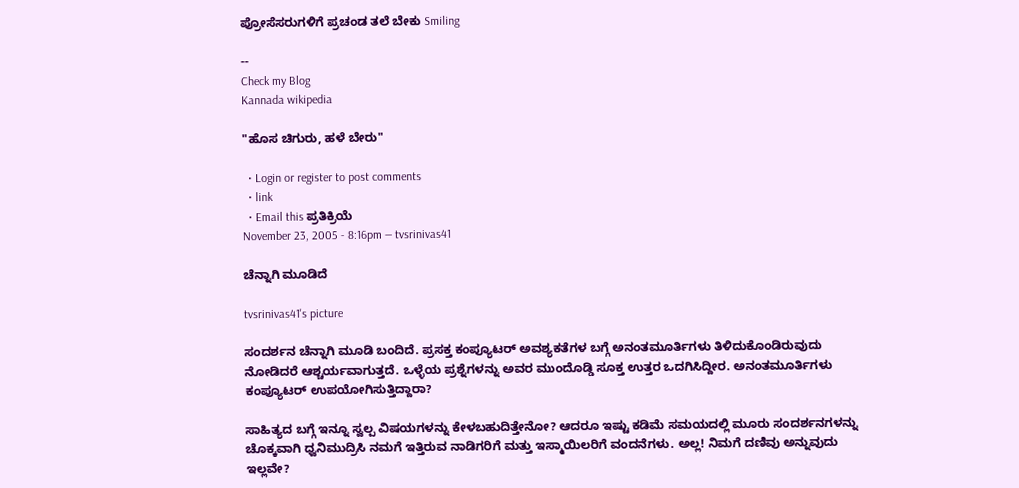ಪ್ರೋಸೆಸರುಗಳಿಗೆ ಪ್ರಚಂಡ ತಲೆ ಬೇಕು Smiling

--
Check my Blog
Kannada wikipedia

"ಹೊಸ ಚಿಗುರು, ಹಳೆ ಬೇರು"

  • Login or register to post comments
  • link
  • Email this ಪ್ರತಿಕ್ರಿಯೆ
November 23, 2005 - 8:16pm — tvsrinivas41

ಚೆನ್ನಾಗಿ ಮೂಡಿದೆ

tvsrinivas41's picture

ಸಂದರ್ಶನ ಚೆನ್ನಾಗಿ ಮೂಡಿ ಬಂದಿದೆ. ಪ್ರಸಕ್ತ ಕಂಪ್ಯೂಟರ್ ಅವಶ್ಯಕತೆಗಳ ಬಗ್ಗೆ ಅನಂತಮೂರ್ತಿಗಳು ತಿಳಿದುಕೊಂಡಿರುವುದು ನೋಡಿದರೆ ಆಶ್ಚರ್ಯವಾಗುತ್ತದೆ. ಒಳ್ಳೆಯ ಪ್ರಶ್ನೆಗಳನ್ನು ಅವರ ಮುಂದೊಡ್ಡಿ ಸೂಕ್ತ ಉತ್ತರ ಒದಗಿಸಿದ್ದೀರ. ಅನಂತಮೂರ್ತಿಗಳು ಕಂಪ್ಯೂಟರ್ ಉಪಯೋಗಿಸುತ್ತಿದ್ದಾರಾ?

ಸಾಹಿತ್ಯದ ಬಗ್ಗೆ ಇನ್ನೂ ಸ್ವಲ್ಪ ವಿಷಯಗಳನ್ನು ಕೇಳಬಹುದಿತ್ತೇನೋ? ಆದರೂ ಇಷ್ಟು ಕಡಿಮೆ ಸಮಯದಲ್ಲಿ ಮೂರು ಸಂದರ್ಶನಗಳನ್ನು ಚೊಕ್ಕವಾಗಿ ಧ್ವನಿಮುದ್ರಿಸಿ ನಮಗೆ ಇತ್ತಿರುವ ನಾಡಿಗರಿಗೆ ಮತ್ತು ಇಸ್ಮಾಯಿಲರಿಗೆ ವಂದನೆಗಳು. ಅಲ್ಲ! ನಿಮಗೆ ದಣಿವು ಅನ್ನುವುದು ಇಲ್ಲವೇ?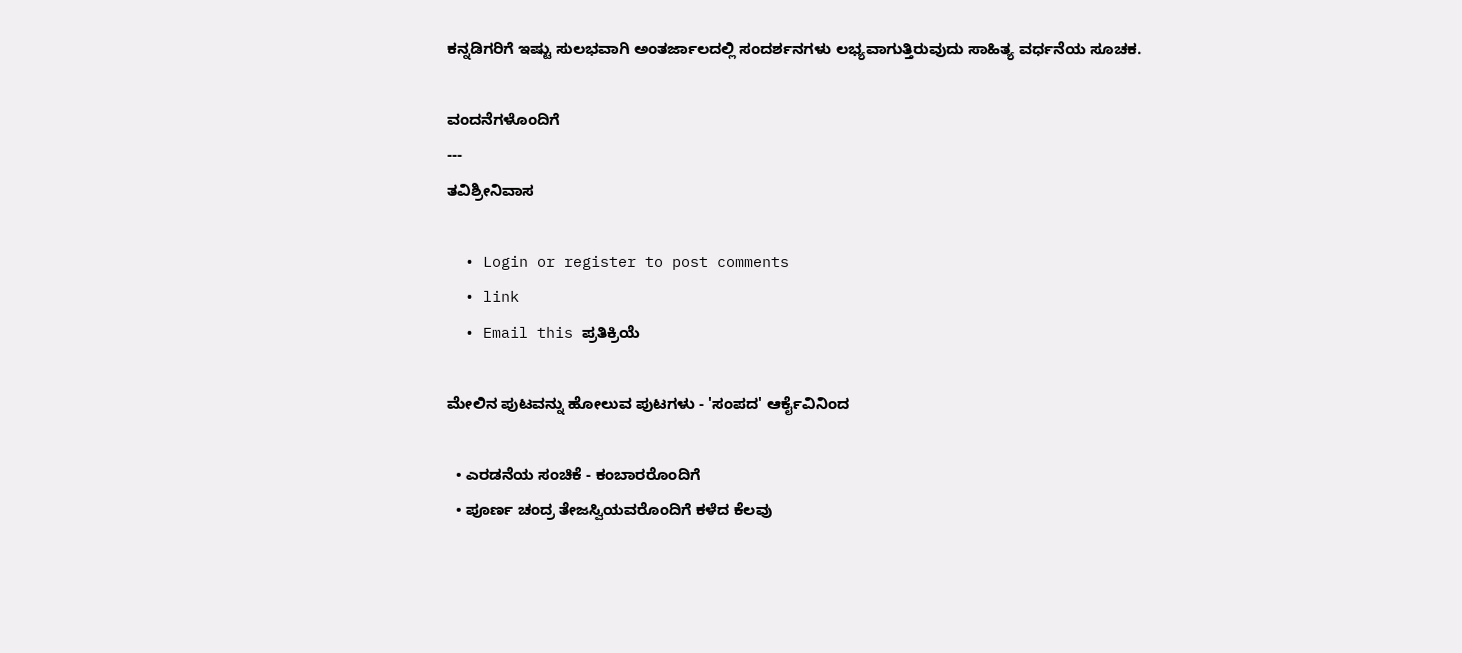ಕನ್ನಡಿಗರಿಗೆ ಇಷ್ಟು ಸುಲಭವಾಗಿ ಅಂತರ್ಜಾಲದಲ್ಲಿ ಸಂದರ್ಶನಗಳು ಲಭ್ಯವಾಗುತ್ತಿರುವುದು ಸಾಹಿತ್ಯ ವರ್ಧನೆಯ ಸೂಚಕ.

ವಂದನೆಗಳೊಂದಿಗೆ
---
ತವಿಶ್ರೀನಿವಾಸ

  • Login or register to post comments
  • link
  • Email this ಪ್ರತಿಕ್ರಿಯೆ

ಮೇಲಿನ ಪುಟವನ್ನು ಹೋಲುವ ಪುಟಗಳು - 'ಸಂಪದ' ಆರ್ಕೈವಿನಿಂದ

  • ಎರಡನೆಯ ಸಂಚಿಕೆ - ಕಂಬಾರರೊಂದಿಗೆ
  • ಪೂರ್ಣ ಚಂದ್ರ ತೇಜಸ್ವಿಯವರೊಂದಿಗೆ ಕಳೆದ ಕೆಲವು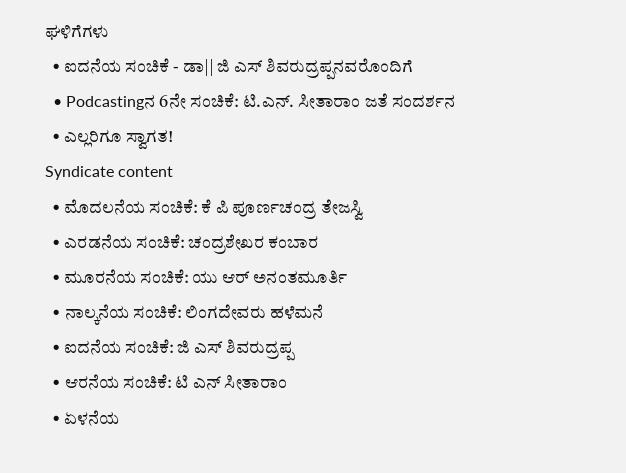ಘಳಿಗೆಗಳು
  • ಐದನೆಯ ಸಂಚಿಕೆ - ಡಾ|| ಜಿ ಎಸ್ ಶಿವರುದ್ರಪ್ಪನವರೊಂದಿಗೆ
  • Podcastingನ 6ನೇ ಸಂಚಿಕೆ: ಟಿ.ಎನ್. ಸೀತಾರಾಂ ಜತೆ ಸಂದರ್ಶನ
  • ಎಲ್ಲರಿಗೂ ಸ್ವಾಗತ!
Syndicate content
  • ಮೊದಲನೆಯ ಸಂಚಿಕೆ: ಕೆ ಪಿ ಪೂರ್ಣಚಂದ್ರ ತೇಜಸ್ವಿ
  • ಎರಡನೆಯ ಸಂಚಿಕೆ: ಚಂದ್ರಶೇಖರ ಕಂಬಾರ
  • ಮೂರನೆಯ ಸಂಚಿಕೆ: ಯು ಆರ್ ಅನಂತಮೂರ್ತಿ
  • ನಾಲ್ಕನೆಯ ಸಂಚಿಕೆ: ಲಿಂಗದೇವರು ಹಳೆಮನೆ
  • ಐದನೆಯ ಸಂಚಿಕೆ: ಜಿ ಎಸ್ ಶಿವರುದ್ರಪ್ಪ
  • ಆರನೆಯ ಸಂಚಿಕೆ: ಟಿ ಎನ್ ಸೀತಾರಾಂ
  • ಏಳನೆಯ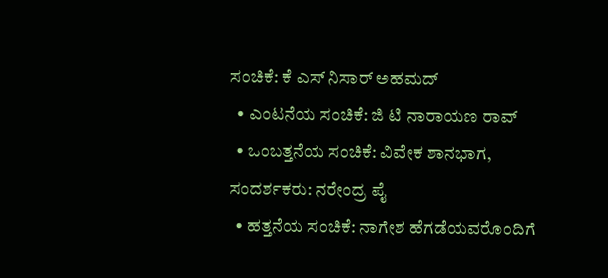ಸಂಚಿಕೆ: ಕೆ ಎಸ್ ನಿಸಾರ್ ಅಹಮದ್
  • ಎಂಟನೆಯ ಸಂಚಿಕೆ: ಜಿ ಟಿ ನಾರಾಯಣ ರಾವ್
  • ಒಂಬತ್ತನೆಯ ಸಂಚಿಕೆ: ವಿವೇಕ ಶಾನಭಾಗ, ಸಂದರ್ಶಕರು: ನರೇಂದ್ರ ಪೈ
  • ಹತ್ತನೆಯ ಸಂಚಿಕೆ: ನಾಗೇಶ ಹೆಗಡೆಯವರೊಂದಿಗೆ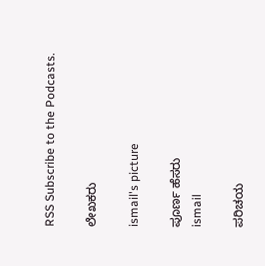RSS Subscribe to the Podcasts.

ಲೇಖಕರು

ismail's picture

ಪೂರ್ಣ ಹೆಸರು
ismail

ಪರಿಚಯ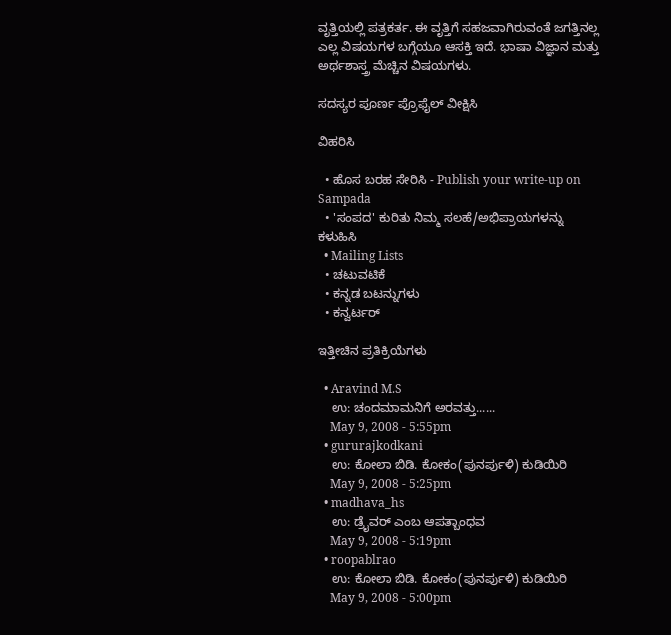ವೃತ್ತಿಯಲ್ಲಿ ಪತ್ರಕರ್ತ. ಈ ವೃತ್ತಿಗೆ ಸಹಜವಾಗಿರುವಂತೆ ಜಗತ್ತಿನಲ್ಲ ಎಲ್ಲ ವಿಷಯಗಳ ಬಗ್ಗೆಯೂ ಆಸಕ್ತಿ ಇದೆ. ಭಾಷಾ ವಿಜ್ಞಾನ ಮತ್ತು ಅರ್ಥಶಾಸ್ತ್ರ ಮೆಚ್ಚಿನ ವಿಷಯಗಳು.

ಸದಸ್ಯರ ಪೂರ್ಣ ಪ್ರೊಫೈಲ್ ವೀಕ್ಷಿಸಿ

ವಿಹರಿಸಿ

  • ಹೊಸ ಬರಹ ಸೇರಿಸಿ - Publish your write-up on Sampada
  • 'ಸಂಪದ' ಕುರಿತು ನಿಮ್ಮ ಸಲಹೆ/ಅಭಿಪ್ರಾಯಗಳನ್ನು ಕಳುಹಿಸಿ
  • Mailing Lists
  • ಚಟುವಟಿಕೆ
  • ಕನ್ನಡ ಬಟನ್ನುಗಳು
  • ಕನ್ವರ್ಟರ್

ಇತ್ತೀಚಿನ ಪ್ರತಿಕ್ರಿಯೆಗಳು

  • Aravind M.S
    ಉ: ಚಂದಮಾಮನಿಗೆ ಅರವತ್ತು......
    May 9, 2008 - 5:55pm
  • gururajkodkani
    ಉ: ಕೋಲಾ ಬಿಡಿ. ಕೋಕಂ(ಪುನರ್ಪುಳಿ) ಕುಡಿಯಿರಿ
    May 9, 2008 - 5:25pm
  • madhava_hs
    ಉ: ಡ್ರೈವರ್‌ ಎಂಬ ಆಪತ್ಬಾಂಧವ
    May 9, 2008 - 5:19pm
  • roopablrao
    ಉ: ಕೋಲಾ ಬಿಡಿ. ಕೋಕಂ(ಪುನರ್ಪುಳಿ) ಕುಡಿಯಿರಿ
    May 9, 2008 - 5:00pm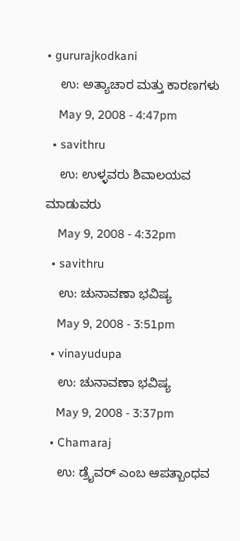• gururajkodkani
    ಉ: ಅತ್ಯಾಚಾರ ಮತ್ತು ಕಾರಣಗಳು
    May 9, 2008 - 4:47pm
  • savithru
    ಉ: ಉಳ್ಳವರು ಶಿವಾಲಯವ ಮಾಡುವರು
    May 9, 2008 - 4:32pm
  • savithru
    ಉ: ಚುನಾವಣಾ ಭವಿಷ್ಯ
    May 9, 2008 - 3:51pm
  • vinayudupa
    ಉ: ಚುನಾವಣಾ ಭವಿಷ್ಯ
    May 9, 2008 - 3:37pm
  • Chamaraj
    ಉ: ಡ್ರೈವರ್‌ ಎಂಬ ಆಪತ್ಬಾಂಧವ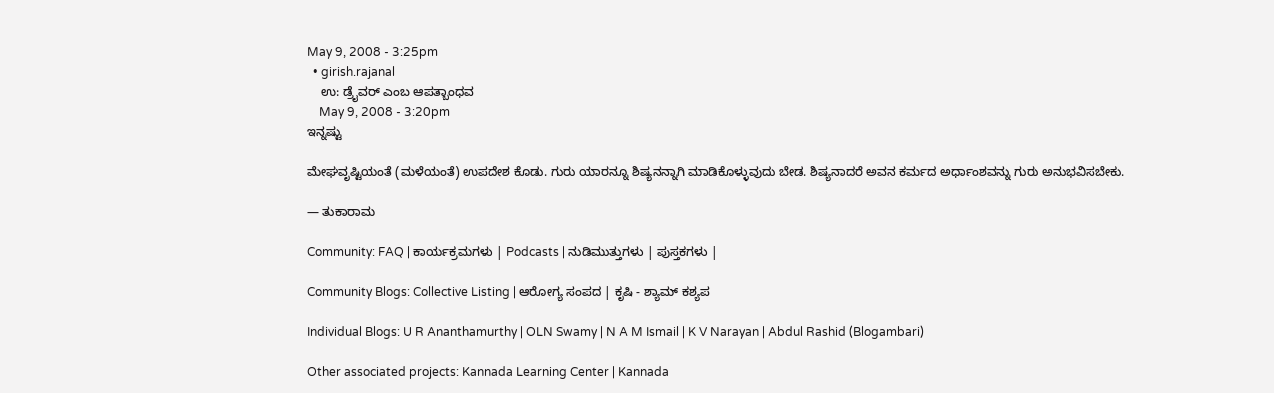May 9, 2008 - 3:25pm
  • girish.rajanal
    ಉ: ಡ್ರೈವರ್‌ ಎಂಬ ಆಪತ್ಬಾಂಧವ
    May 9, 2008 - 3:20pm
ಇನ್ನಷ್ಟು

ಮೇಘವೃಷ್ಟಿಯಂತೆ (ಮಳೆಯಂತೆ) ಉಪದೇಶ ಕೊಡು. ಗುರು ಯಾರನ್ನೂ ಶಿಷ್ಯನನ್ನಾಗಿ ಮಾಡಿಕೊಳ್ಳುವುದು ಬೇಡ. ಶಿಷ್ಯನಾದರೆ ಅವನ ಕರ್ಮದ ಅರ್ಧಾಂಶವನ್ನು ಗುರು ಅನುಭವಿಸಬೇಕು.

— ತುಕಾರಾಮ

Community: FAQ | ಕಾರ್ಯಕ್ರಮಗಳು | Podcasts | ನುಡಿಮುತ್ತುಗಳು | ಪುಸ್ತಕಗಳು |

Community Blogs: Collective Listing | ಆರೋಗ್ಯ ಸಂಪದ | ಕೃಷಿ - ಶ್ಯಾಮ್ ಕಶ್ಯಪ

Individual Blogs: U R Ananthamurthy | OLN Swamy | N A M Ismail | K V Narayan | Abdul Rashid (Blogambari)

Other associated projects: Kannada Learning Center | Kannada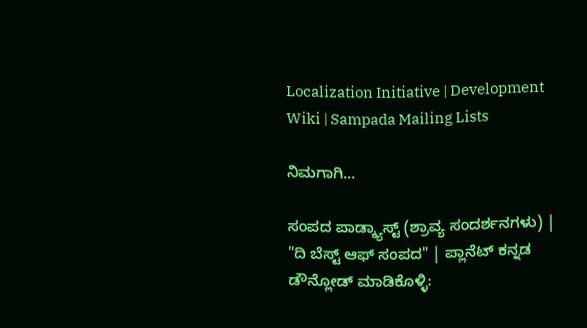Localization Initiative | Development Wiki | Sampada Mailing Lists

ನಿಮಗಾಗಿ...

ಸಂಪದ ಪಾಡ್ಕ್ಯಾಸ್ಟ್ (ಶ್ರಾವ್ಯ ಸಂದರ್ಶನಗಳು) | "ದಿ ಬೆಸ್ಟ್ ಆಫ್ ಸಂಪದ" | ಪ್ಲಾನೆಟ್ ಕನ್ನಡ
ಡೌನ್ಲೋಡ್ ಮಾಡಿಕೊಳ್ಳಿ: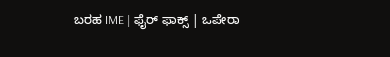ಬರಹ IME | ಫೈರ್ ಫಾಕ್ಸ್ | ಒಪೇರಾ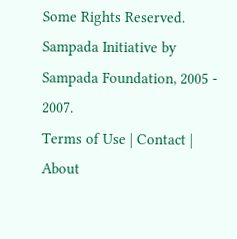Some Rights Reserved. Sampada Initiative by Sampada Foundation, 2005 - 2007.
Terms of Use | Contact | About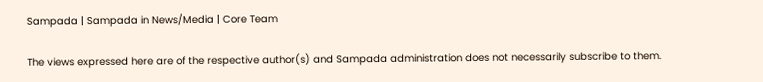Sampada | Sampada in News/Media | Core Team

The views expressed here are of the respective author(s) and Sampada administration does not necessarily subscribe to them.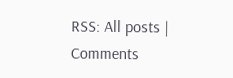RSS: All posts | Comments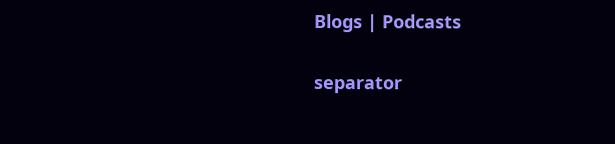Blogs | Podcasts

separator